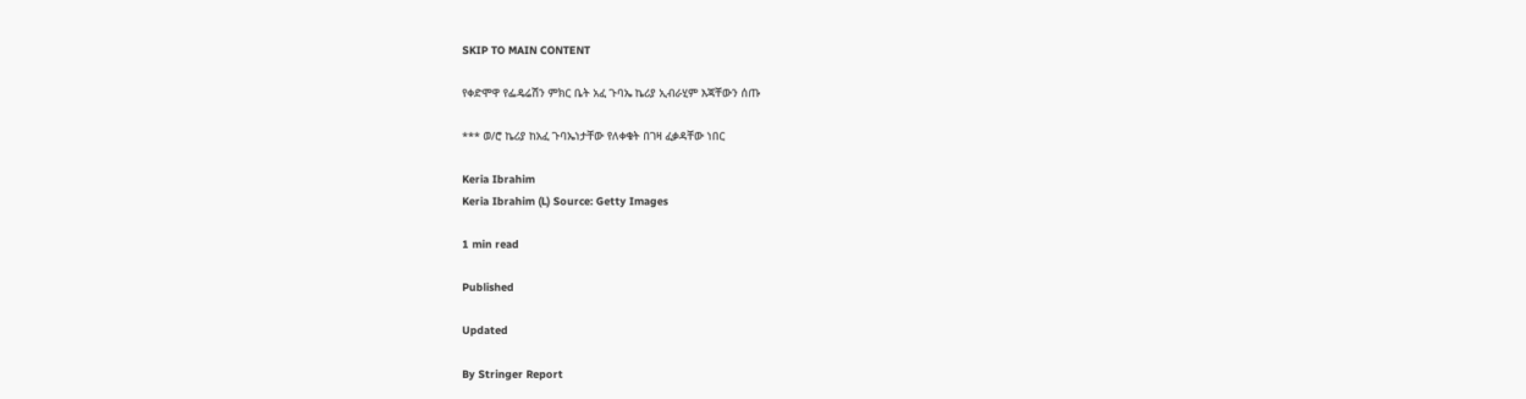SKIP TO MAIN CONTENT

የቀድሞዋ የፌዴሬሽን ምክር ቤት አፈ ጉባኤ ኬሪያ ኢብራሂም እጃቸውን ሰጡ

*** ወ/ሮ ኬሪያ ከአፈ ጉባኤነታቸው የለቀቁት በገዛ ፈቃዳቸው ነበር

Keria Ibrahim
Keria Ibrahim (L) Source: Getty Images

1 min read

Published

Updated

By Stringer Report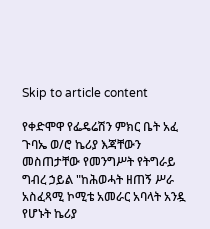Skip to article content

የቀድሞዋ የፌዴሬሽን ምክር ቤት አፈ ጉባኤ ወ/ሮ ኬሪያ እጃቸውን መስጠታቸው የመንግሥት የትግራይ ግብረ ኃይል "ከሕወሓት ዘጠኝ ሥራ አስፈጻሚ ኮሚቴ አመራር አባላት አንዷ የሆኑት ኬሪያ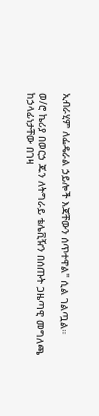ኢብራሂም ለፌዴራል ኃይሎች እጃቸውን ሰጥተዋል" ሲል ገልጧል።

ወ/ሮ ኬሪያ በወርኃ ጁን ለትግራይ ቴሌቪዥን በሰጡት ጋዜጣዊ መግለጫ ከኃላፊነታቸው በገዛ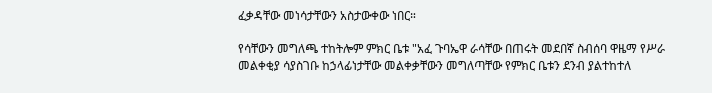ፈቃዳቸው መነሳታቸውን አስታውቀው ነበር።

የሳቸውን መግለጫ ተከትሎም ምክር ቤቱ "አፈ ጉባኤዋ ራሳቸው በጠሩት መደበኛ ስብሰባ ዋዜማ የሥራ መልቀቂያ ሳያስገቡ ከኃላፊነታቸው መልቀቃቸውን መግለጣቸው የምክር ቤቱን ደንብ ያልተከተለ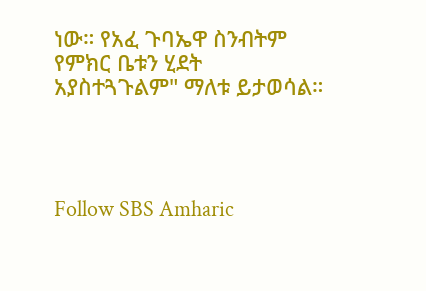ነው። የአፈ ጉባኤዋ ስንብትም የምክር ቤቱን ሂደት አያስተጓጉልም" ማለቱ ይታወሳል።




Follow SBS Amharic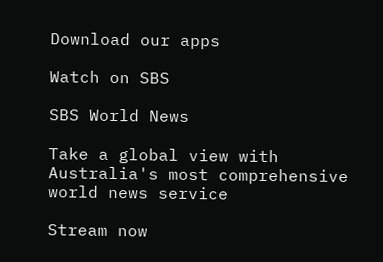Download our apps

Watch on SBS

SBS World News

Take a global view with Australia's most comprehensive world news service

Stream now